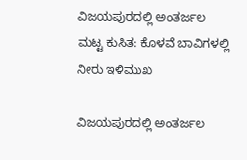ವಿಜಯಪುರದಲ್ಲಿ ಅಂತರ್ಜಲ ಮಟ್ಟ ಕುಸಿತ: ಕೊಳವೆ ಬಾವಿಗಳಲ್ಲಿ ನೀರು ಇಳಿಮುಖ

ವಿಜಯಪುರದಲ್ಲಿ ಅಂತರ್ಜಲ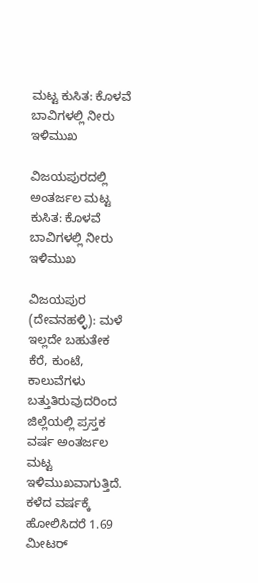ಮಟ್ಟ ಕುಸಿತ: ಕೊಳವೆ ಬಾವಿಗಳಲ್ಲಿ ನೀರು ಇಳಿಮುಖ

ವಿಜಯಪುರದಲ್ಲಿ ಅಂತರ್ಜಲ ಮಟ್ಟ ಕುಸಿತ: ಕೊಳವೆ ಬಾವಿಗಳಲ್ಲಿ ನೀರು ಇಳಿಮುಖ

ವಿಜಯಪುರ (ದೇವನಹಳ್ಳಿ): ಮಳೆ ಇಲ್ಲದೇ ಬಹುತೇಕ ಕೆರೆ, ಕುಂಟೆ, ಕಾಲುವೆಗಳು ಬತ್ತುತಿರುವುದರಿಂದ ಜಿಲ್ಲೆಯಲ್ಲಿ ಪ್ರಸ್ತಕ ವರ್ಷ ಅಂತರ್ಜಲ ಮಟ್ಟ ಇಳಿಮುಖವಾಗುತ್ತಿದೆ. ಕಳೆದ ವರ್ಷಕ್ಕೆ ಹೋಲಿಸಿದರೆ 1.69 ಮೀಟರ್‌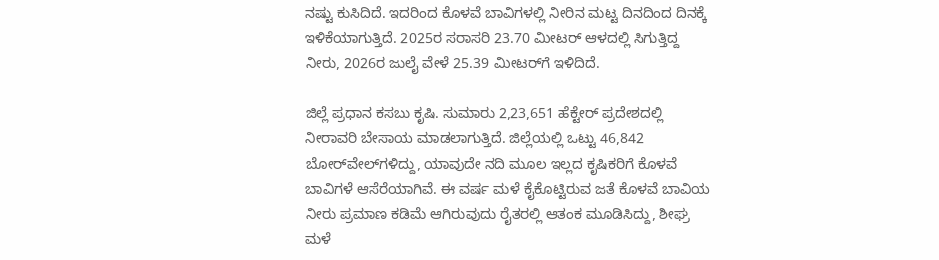ನಷ್ಟು ಕುಸಿದಿದೆ. ಇದರಿಂದ ಕೊಳವೆ ಬಾವಿಗಳಲ್ಲಿ ನೀರಿನ ಮಟ್ಟ ದಿನದಿಂದ ದಿನಕ್ಕೆ ಇಳಿಕೆಯಾಗುತ್ತಿದೆ. 2025ರ ಸರಾಸರಿ 23.70 ಮೀಟರ್‌ ಆಳದಲ್ಲಿ ಸಿಗುತ್ತಿದ್ದ ನೀರು, 2026ರ ಜುಲೈ ವೇಳೆ 25.39 ಮೀಟರ್‌ಗೆ ಇಳಿದಿದೆ.

ಜಿಲ್ಲೆ ಪ್ರಧಾನ ಕಸಬು ಕೃಷಿ. ಸುಮಾರು 2,23,651 ಹೆಕ್ಟೇರ್‌ ಪ್ರದೇಶದಲ್ಲಿ ನೀರಾವರಿ ಬೇಸಾಯ ಮಾಡಲಾಗುತ್ತಿದೆ. ಜಿಲ್ಲೆಯಲ್ಲಿ ಒಟ್ಟು 46,842 ಬೋರ್‌ವೇಲ್‌ಗಳಿದ್ದು, ಯಾವುದೇ ನದಿ ಮೂಲ ಇಲ್ಲದ ಕೃಷಿಕರಿಗೆ ಕೊಳವೆ ಬಾವಿಗಳೆ ಆಸೆರೆಯಾಗಿವೆ. ಈ ವರ್ಷ ಮಳೆ ಕೈಕೊಟ್ಟಿರುವ ಜತೆ ಕೊಳವೆ ಬಾವಿಯ ನೀರು ಪ್ರಮಾಣ ಕಡಿಮೆ ಆಗಿರುವುದು ರೈತರಲ್ಲಿ ಆತಂಕ ಮೂಡಿಸಿದ್ದು, ಶೀಘ್ರ ಮಳೆ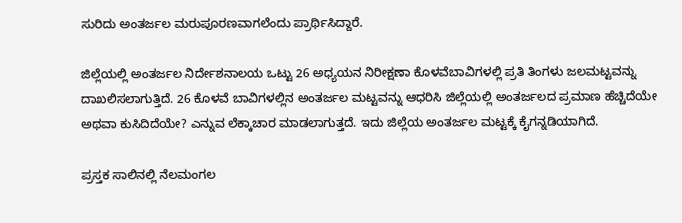ಸುರಿದು ಅಂತರ್ಜಲ ಮರುಪೂರಣವಾಗಲೆಂದು ಪ್ರಾರ್ಥಿಸಿದ್ದಾರೆ.

ಜಿಲ್ಲೆಯಲ್ಲಿ ಅಂತರ್ಜಲ ನಿರ್ದೇಶನಾಲಯ ಒಟ್ಟು 26 ಅಧ್ಯಯನ ನಿರೀಕ್ಷಣಾ ಕೊಳವೆಬಾವಿಗಳಲ್ಲಿ ಪ್ರತಿ ತಿಂಗಳು ಜಲಮಟ್ಟವನ್ನು ದಾಖಲಿಸಲಾಗುತ್ತಿದೆ. 26 ಕೊಳವೆ ಬಾವಿಗಳಲ್ಲಿನ ಅಂತರ್ಜಲ ಮಟ್ಟವನ್ನು ಆಧರಿಸಿ ಜಿಲ್ಲೆಯಲ್ಲಿ ಅಂತರ್ಜಲದ ಪ್ರಮಾಣ ಹೆಚ್ಚಿದೆಯೇ ಅಥವಾ ಕುಸಿದಿದೆಯೇ? ಎನ್ನುವ ಲೆಕ್ಕಾಚಾರ ಮಾಡಲಾಗುತ್ತದೆ. ಇದು ಜಿಲ್ಲೆಯ ಅಂತರ್ಜಲ ಮಟ್ಟಕ್ಕೆ ಕೈಗನ್ನಡಿಯಾಗಿದೆ.

ಪ್ರಸ್ತಕ ಸಾಲಿನಲ್ಲಿ ನೆಲಮಂಗಲ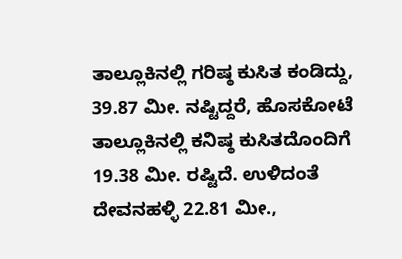ತಾಲ್ಲೂಕಿನಲ್ಲಿ ಗರಿಷ್ಠ ಕುಸಿತ ಕಂಡಿದ್ದು, 39.87 ಮೀ. ನಷ್ಟಿದ್ದರೆ, ಹೊಸಕೋಟೆ ತಾಲ್ಲೂಕಿನಲ್ಲಿ ಕನಿಷ್ಠ ಕುಸಿತದೊಂದಿಗೆ 19.38 ಮೀ. ರಷ್ಟಿದೆ. ಉಳಿದಂತೆ ದೇವನಹಳ್ಳಿ 22.81 ಮೀ.,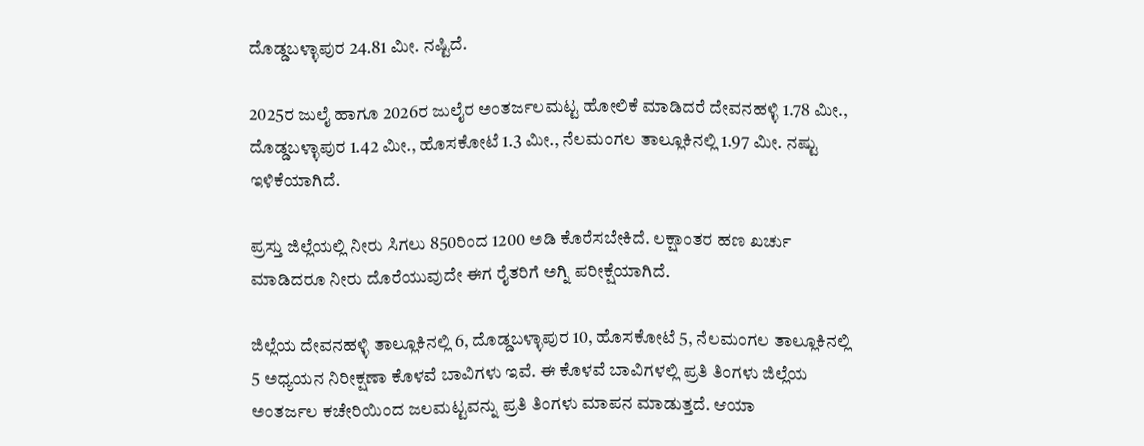ದೊಡ್ಡಬಳ್ಳಾಪುರ 24.81 ಮೀ. ನಷ್ಟಿದೆ.

2025ರ ಜುಲೈ ಹಾಗೂ 2026ರ ಜುಲೈರ ಅಂತರ್ಜಲಮಟ್ಟ ಹೋಲಿಕೆ ಮಾಡಿದರೆ ದೇವನಹಳ್ಳಿ 1.78 ಮೀ., ದೊಡ್ಡಬಳ್ಳಾಪುರ 1.42 ಮೀ., ಹೊಸಕೋಟೆ 1.3 ಮೀ., ನೆಲಮಂಗಲ ತಾಲ್ಲೂಕಿನಲ್ಲಿ 1.97 ಮೀ. ನಷ್ಟು ಇಳಿಕೆಯಾಗಿದೆ.

ಪ್ರಸ್ತು ಜಿಲ್ಲೆಯಲ್ಲಿ ನೀರು ಸಿಗಲು 850ರಿಂದ 1200 ಅಡಿ ಕೊರೆಸಬೇಕಿದೆ. ಲಕ್ಷಾಂತರ ಹಣ ಖರ್ಚು ಮಾಡಿದರೂ ನೀರು ದೊರೆಯುವುದೇ ಈಗ ರೈತರಿಗೆ ಅಗ್ನಿ ಪರೀಕ್ಷೆಯಾಗಿದೆ.

ಜಿಲ್ಲೆಯ ದೇವನಹಳ್ಳಿ ತಾಲ್ಲೂಕಿನಲ್ಲಿ 6, ದೊಡ್ಡಬಳ್ಳಾಪುರ 10, ಹೊಸಕೋಟೆ 5, ನೆಲಮಂಗಲ ತಾಲ್ಲೂಕಿನಲ್ಲಿ 5 ಅಧ್ಯಯನ ನಿರೀಕ್ಷಣಾ ಕೊಳವೆ ಬಾವಿಗಳು ಇವೆ. ಈ ಕೊಳವೆ ಬಾವಿಗಳಲ್ಲಿ ಪ್ರತಿ ತಿಂಗಳು ಜಿಲ್ಲೆಯ ಅಂತರ್ಜಲ ಕಚೇರಿಯಿಂದ ಜಲಮಟ್ಟವನ್ನು ಪ್ರತಿ ತಿಂಗಳು ಮಾಪನ ಮಾಡುತ್ತದೆ. ಆಯಾ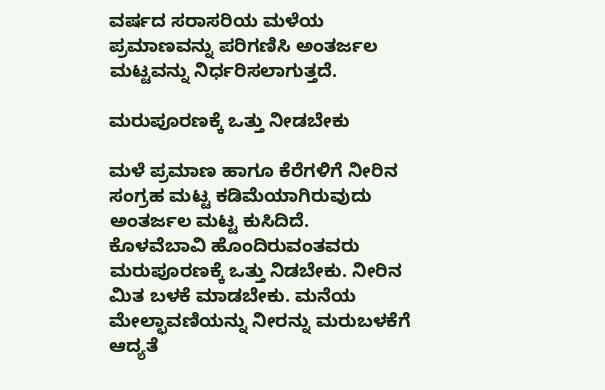ವರ್ಷದ ಸರಾಸರಿಯ ಮಳೆಯ ಪ್ರಮಾಣವನ್ನು ಪರಿಗಣಿಸಿ ಅಂತರ್ಜಲ ಮಟ್ಟವನ್ನು ನಿರ್ಧರಿಸಲಾಗುತ್ತದೆ.

ಮರುಪೂರಣಕ್ಕೆ ಒತ್ತು ನೀಡಬೇಕು

ಮಳೆ ಪ್ರಮಾಣ ಹಾಗೂ ಕೆರೆಗಳಿಗೆ ನೀರಿನ ಸಂಗ್ರಹ ಮಟ್ಟ ಕಡಿಮೆಯಾಗಿರುವುದು ಅಂತರ್ಜಲ ಮಟ್ಟ ಕುಸಿದಿದೆ. ಕೊಳವೆಬಾವಿ ಹೊಂದಿರುವಂತವರು ಮರುಪೂರಣಕ್ಕೆ ಒತ್ತು ನಿಡಬೇಕು. ನೀರಿನ ಮಿತ ಬಳಕೆ ಮಾಡಬೇಕು. ಮನೆಯ ಮೇಲ್ಛಾವಣಿಯನ್ನು ನೀರನ್ನು ಮರುಬಳಕೆಗೆ ಆದ್ಯತೆ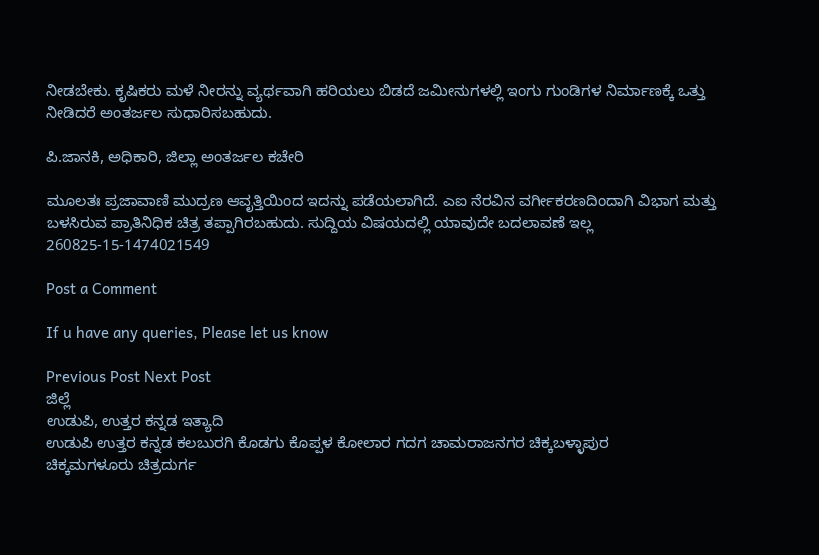ನೀಡಬೇಕು. ಕೃಷಿಕರು ಮಳೆ ನೀರನ್ನು ವ್ಯರ್ಥವಾಗಿ ಹರಿಯಲು ಬಿಡದೆ ಜಮೀನುಗಳಲ್ಲಿ ಇಂಗು ಗುಂಡಿಗಳ ನಿರ್ಮಾಣಕ್ಕೆ ಒತ್ತು ನೀಡಿದರೆ ಅಂತರ್ಜಲ ಸುಧಾರಿಸಬಹುದು.

ಪಿ.ಜಾನಕಿ, ಅಧಿಕಾರಿ, ಜಿಲ್ಲಾ ಅಂತರ್ಜಲ ಕಚೇರಿ

ಮೂಲತಃ ಪ್ರಜಾವಾಣಿ ಮುದ್ರಣ ಆವೃತ್ತಿಯಿಂದ ಇದನ್ನು ಪಡೆಯಲಾಗಿದೆ. ಎಐ ನೆರವಿನ ವರ್ಗೀಕರಣದಿಂದಾಗಿ ವಿಭಾಗ ಮತ್ತು ಬಳಸಿರುವ ಪ್ರಾತಿನಿಧಿಕ ಚಿತ್ರ ತಪ್ಪಾಗಿರಬಹುದು. ಸುದ್ದಿಯ ವಿಷಯದಲ್ಲಿ ಯಾವುದೇ ಬದಲಾವಣೆ ಇಲ್ಲ
260825-15-1474021549

Post a Comment

If u have any queries, Please let us know

Previous Post Next Post
ಜಿಲ್ಲೆ
ಉಡುಪಿ, ಉತ್ತರ ಕನ್ನಡ ಇತ್ಯಾದಿ
ಉಡುಪಿ ಉತ್ತರ ಕನ್ನಡ ಕಲಬುರಗಿ ಕೊಡಗು ಕೊಪ್ಪಳ ಕೋಲಾರ ಗದಗ ಚಾಮರಾಜನಗರ ಚಿಕ್ಕಬಳ್ಳಾಪುರ
ಚಿಕ್ಕಮಗಳೂರು ಚಿತ್ರದುರ್ಗ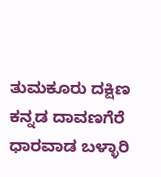ತುಮಕೂರು ದಕ್ಷಿಣ ಕನ್ನಡ ದಾವಣಗೆರೆ ಧಾರವಾಡ ಬಳ್ಳಾರಿ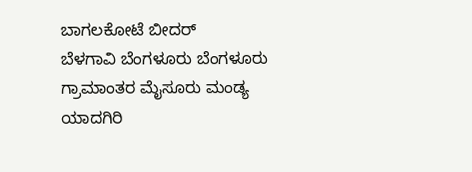ಬಾಗಲಕೋಟೆ ಬೀದರ್
ಬೆಳಗಾವಿ ಬೆಂಗಳೂರು ಬೆಂಗಳೂರು ಗ್ರಾಮಾಂತರ ಮೈಸೂರು ಮಂಡ್ಯ ಯಾದಗಿರಿ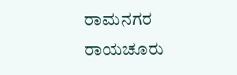ರಾಮನಗರ ರಾಯಚೂರು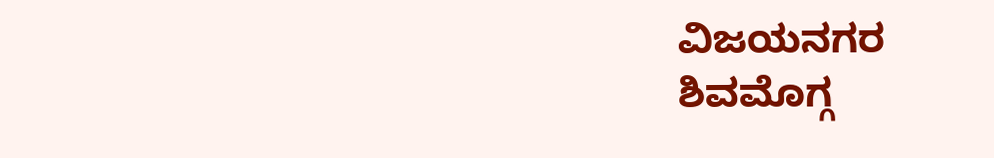ವಿಜಯನಗರ
ಶಿವಮೊಗ್ಗ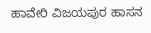ಹಾವೇರಿ ವಿಜಯಪುರ ಹಾಸನ